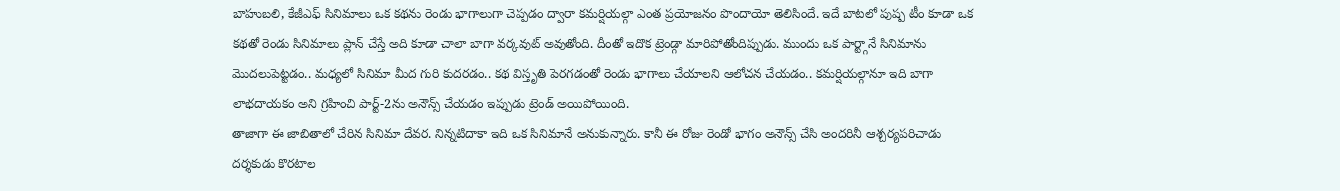బాహుబలి, కేజీఎఫ్ సినిమాలు ఒక కథను రెండు భాగాలుగా చెప్పడం ద్వారా కమర్షియల్గా ఎంత ప్రయోజనం పొందాయో తెలిసిందే. ఇదే బాటలో పుష్ప టీం కూడా ఒక కథతో రెండు సినిమాలు ప్లాన్ చేస్తే అది కూడా చాలా బాగా వర్కవుట్ అవుతోంది. దీంతో ఇదొక ట్రెండ్గా మారిపోతోందిప్పుడు. ముందు ఒక పార్ట్గానే సినిమాను మొదలుపెట్టడం.. మధ్యలో సినిమా మీద గురి కుదరడం.. కథ విస్తృతి పెరగడంతో రెండు భాగాలు చేయాలని ఆలోచన చేయడం.. కమర్షియల్గానూ ఇది బాగా లాభదాయకం అని గ్రహించి పార్ట్-2ను అనౌన్స్ చేయడం ఇప్పుడు ట్రెండ్ అయిపోయింది.
తాజాగా ఈ జాబితాలో చేరిన సినిమా దేవర. నిన్నటిదాకా ఇది ఒక సినిమానే అనుకున్నారు. కానీ ఈ రోజు రెండో భాగం అనౌన్స్ చేసి అందరినీ ఆశ్చర్యపరిచాడు దర్శకుడు కొరటాల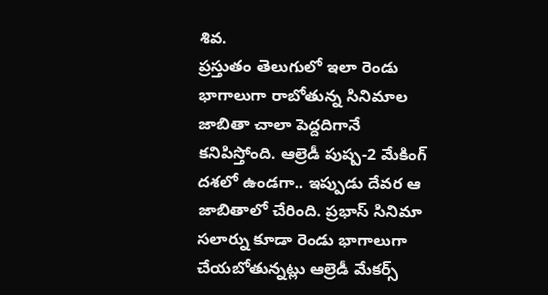శివ.
ప్రస్తుతం తెలుగులో ఇలా రెండు భాగాలుగా రాబోతున్న సినిమాల జాబితా చాలా పెద్దదిగానే కనిపిస్తోంది. ఆల్రెడీ పుష్ప-2 మేకింగ్ దశలో ఉండగా.. ఇప్పుడు దేవర ఆ జాబితాలో చేరింది. ప్రభాస్ సినిమా సలార్ను కూడా రెండు భాగాలుగా చేయబోతున్నట్లు ఆల్రెడీ మేకర్స్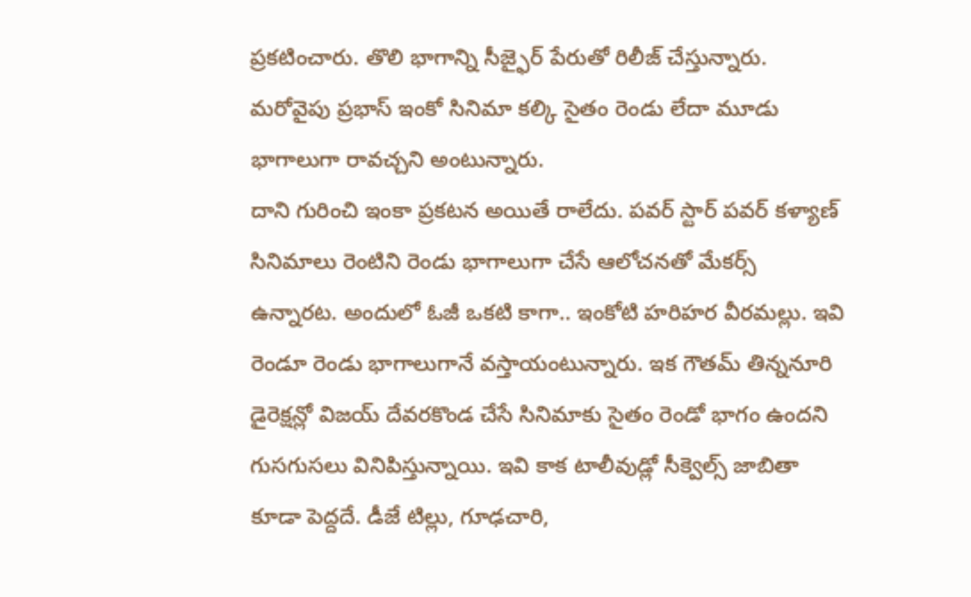ప్రకటించారు. తొలి భాగాన్ని సీజ్ఫైర్ పేరుతో రిలీజ్ చేస్తున్నారు. మరోవైపు ప్రభాస్ ఇంకో సినిమా కల్కి సైతం రెండు లేదా మూడు భాగాలుగా రావచ్చని అంటున్నారు.
దాని గురించి ఇంకా ప్రకటన అయితే రాలేదు. పవర్ స్టార్ పవర్ కళ్యాణ్ సినిమాలు రెంటిని రెండు భాగాలుగా చేసే ఆలోచనతో మేకర్స్ ఉన్నారట. అందులో ఓజీ ఒకటి కాగా.. ఇంకోటి హరిహర వీరమల్లు. ఇవి రెండూ రెండు భాగాలుగానే వస్తాయంటున్నారు. ఇక గౌతమ్ తిన్ననూరి డైరెక్షన్లో విజయ్ దేవరకొండ చేసే సినిమాకు సైతం రెండో భాగం ఉందని గుసగుసలు వినిపిస్తున్నాయి. ఇవి కాక టాలీవుడ్లో సీక్వెల్స్ జాబితా కూడా పెద్దదే. డీజే టిల్లు, గూఢచారి,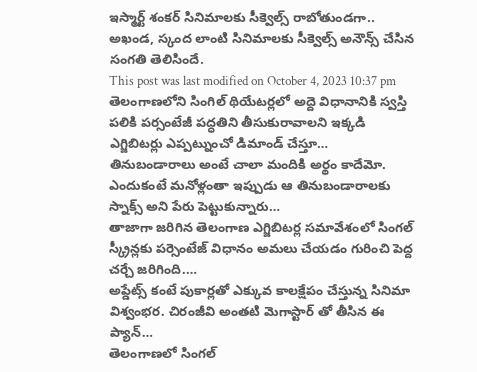ఇస్మార్ట్ శంకర్ సినిమాలకు సీక్వెల్స్ రాబోతుండగా.. అఖండ, స్కంద లాంటి సినిమాలకు సీక్వెల్స్ అనౌన్స్ చేసిన సంగతి తెలిసిందే.
This post was last modified on October 4, 2023 10:37 pm
తెలంగాణలోని సింగిల్ థియేటర్లలో అద్దె విధానానికి స్వస్తి పలికి పర్సంటేజీ పద్ధతిని తీసుకురావాలని ఇక్కడి ఎగ్జిబిటర్లు ఎప్పట్నుంచో డిమాండ్ చేస్తూ…
తినుబండారాలు అంటే చాలా మందికి అర్థం కాదేమో. ఎందుకంటే మనోళ్లంతా ఇప్పుడు ఆ తినుబండారాలకు స్నాక్స్ అని పేరు పెట్టుకున్నారు…
తాజాగా జరిగిన తెలంగాణ ఎగ్జిబిటర్ల సమావేశంలో సింగల్ స్క్రీన్లకు పర్సెంటేజ్ విధానం అమలు చేయడం గురించి పెద్ద చర్చే జరిగింది.…
అప్డేట్స్ కంటే పుకార్లతో ఎక్కువ కాలక్షేపం చేస్తున్న సినిమా విశ్వంభర. చిరంజీవి అంతటి మెగాస్టార్ తో తీసిన ఈ ప్యాన్…
తెలంగాణలో సింగల్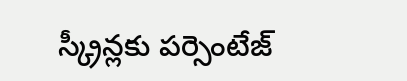స్క్రీన్లకు పర్సెంటేజ్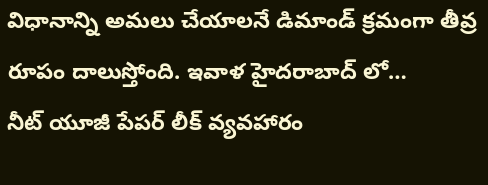విధానాన్ని అమలు చేయాలనే డిమాండ్ క్రమంగా తీవ్ర రూపం దాలుస్తోంది. ఇవాళ హైదరాబాద్ లో…
నీట్ యూజీ పేపర్ లీక్ వ్యవహారం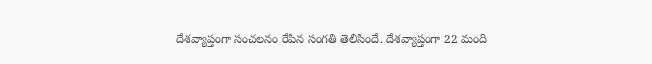దేశవ్యాప్తంగా సంచలనం రేపిన సంగతి తెలిసిందే. దేశవ్యాప్తంగా 22 మంది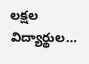లక్షల విద్యార్థుల…